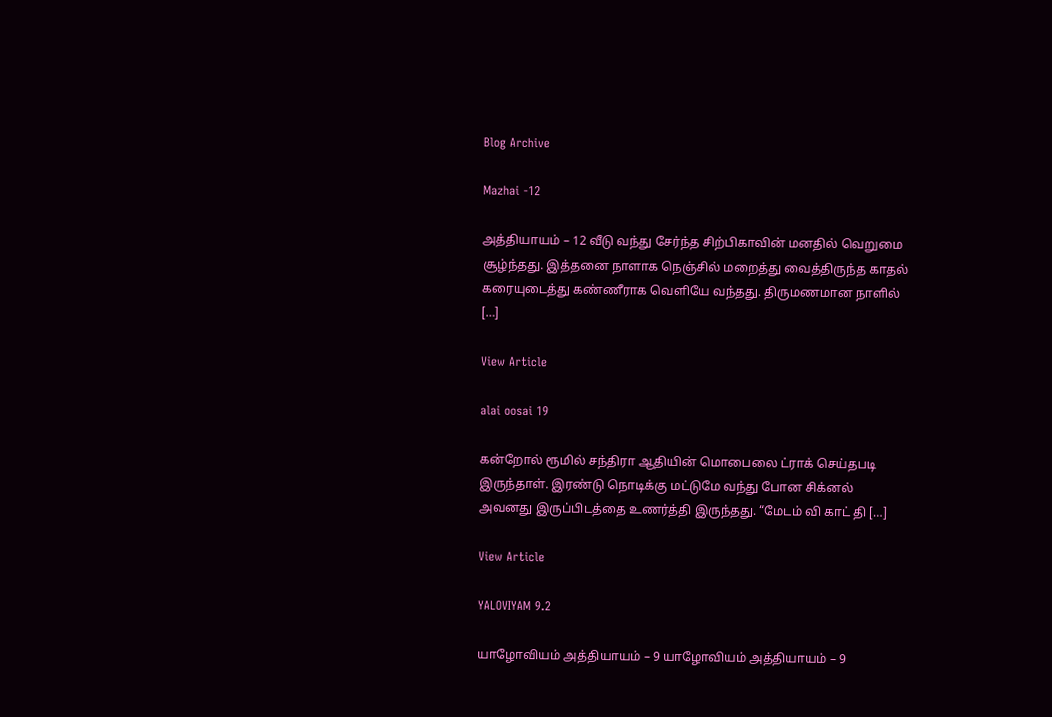Blog Archive

Mazhai -12

அத்தியாயம் – 12 வீடு வந்து சேர்ந்த சிற்பிகாவின் மனதில் வெறுமை சூழ்ந்தது. இத்தனை நாளாக நெஞ்சில் மறைத்து வைத்திருந்த காதல் கரையுடைத்து கண்ணீராக வெளியே வந்தது. திருமணமான நாளில் […]

View Article

alai oosai 19

கன்றோல் ரூமில் சந்திரா ஆதியின் மொபைலை ட்ராக் செய்தபடி இருந்தாள். இரண்டு நொடிக்கு மட்டுமே வந்து போன சிக்னல் அவனது இருப்பிடத்தை உணர்த்தி இருந்தது. “மேடம் வி காட் தி […]

View Article

YALOVIYAM 9.2

யாழோவியம் அத்தியாயம் – 9 யாழோவியம் அத்தியாயம் – 9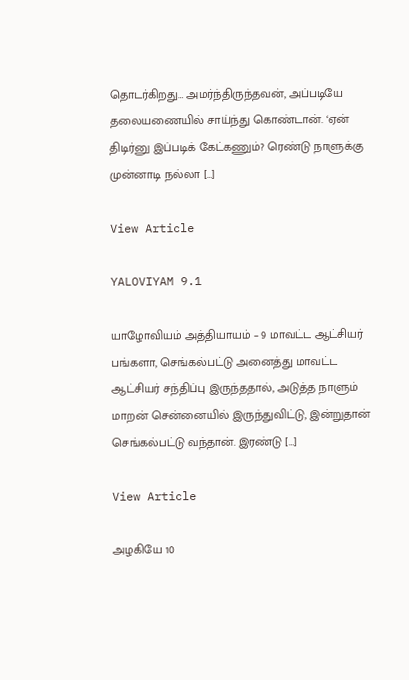தொடர்கிறது… அமர்ந்திருந்தவன், அப்படியே தலையணையில் சாய்ந்து கொண்டான். ‘ஏன் திடிர்னு இப்படிக் கேட்கணும்? ரெண்டு நாளுக்கு முன்னாடி நல்லா […]

View Article

YALOVIYAM 9.1

யாழோவியம் அத்தியாயம் – 9 மாவட்ட ஆட்சியர் பங்களா, செங்கல்பட்டு அனைத்து மாவட்ட ஆட்சியர் சந்திப்பு இருந்ததால், அடுத்த நாளும் மாறன் சென்னையில் இருந்துவிட்டு, இன்றுதான் செங்கல்பட்டு வந்தான். இரண்டு […]

View Article

அழகியே 10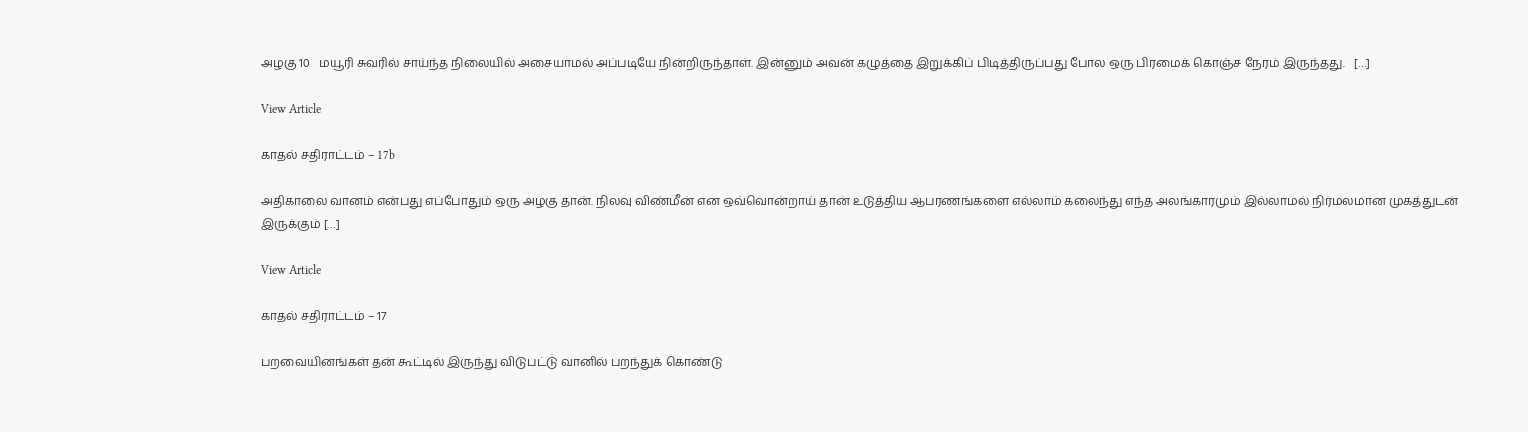அழகு 10   மயூரி சுவரில் சாய்ந்த நிலையில் அசையாமல் அப்படியே நின்றிருந்தாள். இன்னும் அவன் கழுத்தை இறுக்கிப் பிடித்திருப்பது போல ஒரு பிரமைக் கொஞ்ச நேரம் இருந்தது.   […]

View Article

காதல் சதிராட்டம் – 17b

அதிகாலை வானம் என்பது எப்போதும் ஒரு அழகு தான். நிலவு விண்மீன் என ஒவ்வொன்றாய் தான் உடுத்திய ஆபரணங்களை எல்லாம் கலைந்து எந்த அலங்காரமும் இல்லாமல் நிர்மலமான முகத்துடன் இருக்கும் […]

View Article

காதல் சதிராட்டம் – 17

பறவையினங்கள் தன் கூட்டில் இருந்து விடுபட்டு வானில் பறந்துக் கொண்டு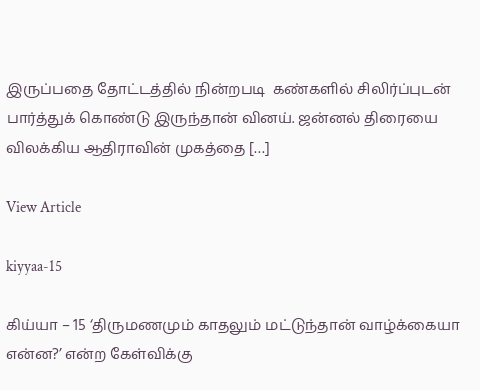இருப்பதை தோட்டத்தில் நின்றபடி  கண்களில் சிலிர்ப்புடன் பார்த்துக் கொண்டு இருந்தான் வினய். ஜன்னல் திரையை விலக்கிய ஆதிராவின் முகத்தை […]

View Article

kiyyaa-15

கிய்யா – 15 ‘திருமணமும் காதலும் மட்டுந்தான் வாழ்க்கையா என்ன?’ என்ற கேள்விக்கு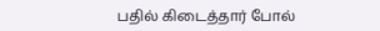பதில் கிடைத்தார் போல்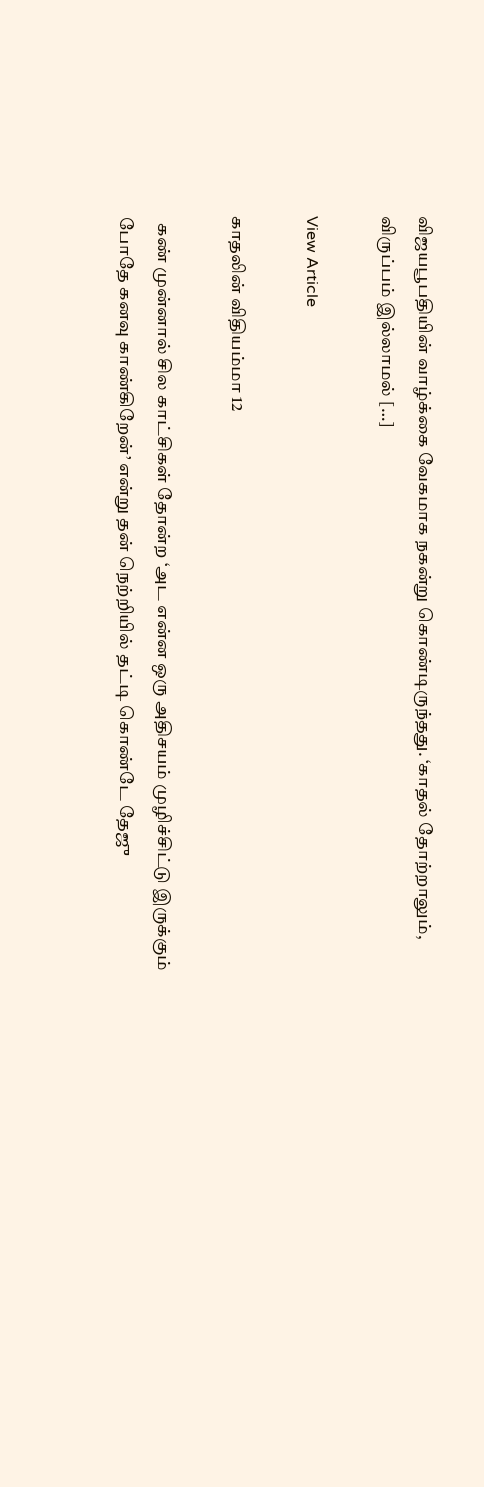விஜயபூபதியின் வாழ்க்கை வேகமாக நகன்று கொண்டிருந்தது. ‘காதல் தோற்றாலும், விருப்பம் இல்லாமல் […]

View Article

காதலின் விதியம்மா 12

  கண் முன்னால் சில காட்சிகள் தோன்ற ‘அட என்ன ஒரு அதிசயம் முழிச்சிட்டு இருக்கும் போதே கனவு காண்கிறேன்’ என்று தன் நெற்றியில் தட்டி கொண்டே தேஜு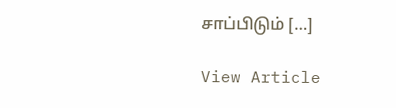சாப்பிடும் […]

View Article